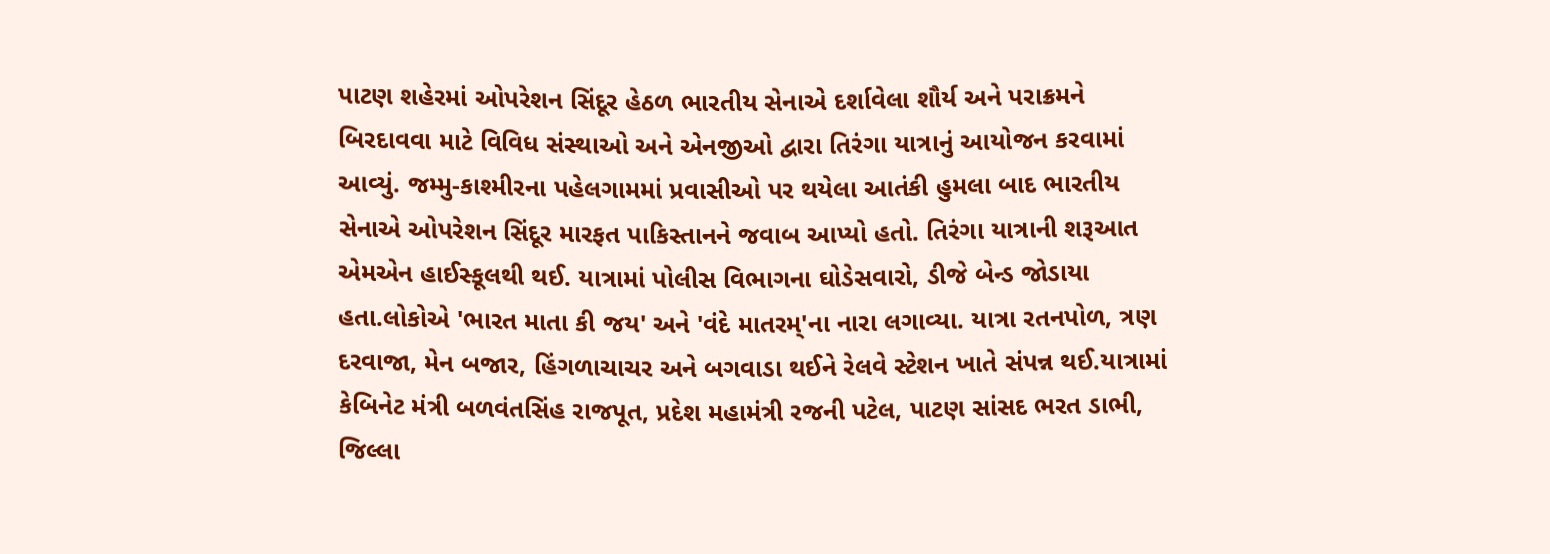પાટણ શહેરમાં ઓપરેશન સિંદૂર હેઠળ ભારતીય સેનાએ દર્શાવેલા શૌર્ય અને પરાક્રમને બિરદાવવા માટે વિવિધ સંસ્થાઓ અને એનજીઓ દ્વારા તિરંગા યાત્રાનું આયોજન કરવામાં આવ્યું. જમ્મુ-કાશ્મીરના પહેલગામમાં પ્રવાસીઓ પર થયેલા આતંકી હુમલા બાદ ભારતીય સેનાએ ઓપરેશન સિંદૂર મારફત પાકિસ્તાનને જવાબ આપ્યો હતો. તિરંગા યાત્રાની શરૂઆત એમએન હાઈસ્કૂલથી થઈ. યાત્રામાં પોલીસ વિભાગના ઘોડેસવારો, ડીજે બેન્ડ જોડાયા હતા.લોકોએ 'ભારત માતા કી જય' અને 'વંદે માતરમ્'ના નારા લગાવ્યા. યાત્રા રતનપોળ, ત્રણ દરવાજા, મેન બજાર, હિંગળાચાચર અને બગવાડા થઈને રેલવે સ્ટેશન ખાતે સંપન્ન થઈ.યાત્રામાં કેબિનેટ મંત્રી બળવંતસિંહ રાજપૂત, પ્રદેશ મહામંત્રી રજની પટેલ, પાટણ સાંસદ ભરત ડાભી, જિલ્લા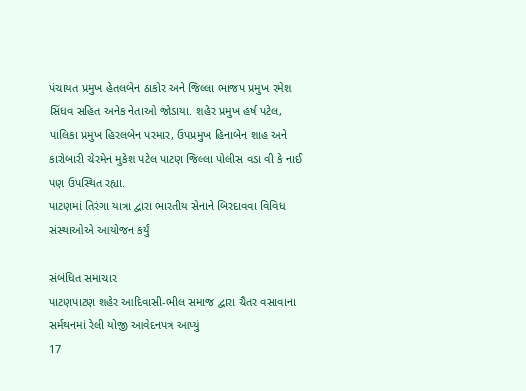પંચાયત પ્રમુખ હેતલબેન ઠાકોર અને જિલ્લા ભાજપ પ્રમુખ રમેશ સિંધવ સહિત અનેક નેતાઓ જોડાયા. શહેર પ્રમુખ હર્ષ પટેલ, પાલિકા પ્રમુખ હિરલબેન પરમાર, ઉપપ્રમુખ હિનાબેન શાહ અને કારોબારી ચેરમેન મુકેશ પટેલ પાટણ જિલ્લા પોલીસ વડા વી કે નાઈ પણ ઉપસ્થિત રહ્યા.
પાટણમાં તિરંગા યાત્રા દ્વારા ભારતીય સેનાને બિરદાવવા વિવિધ સંસ્થાઓએ આયોજન કર્યું

સંબંધિત સમાચાર
પાટણપાટણ શહેર આદિવાસી-ભીલ સમાજ દ્વારા ચૈતર વસાવાના સર્મથનમાં રેલી યોજી આવેદનપત્ર આપ્યું
17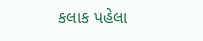કલાક પહેલા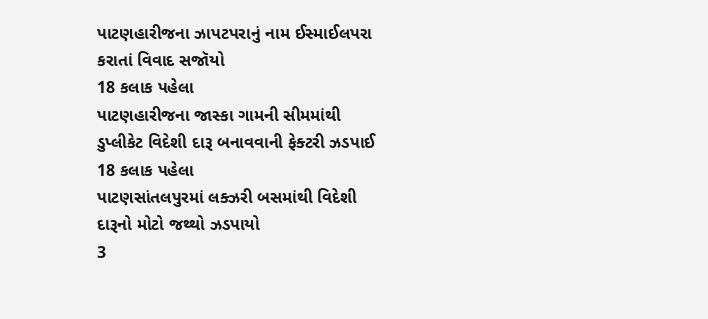પાટણહારીજના ઝાપટપરાનું નામ ઈસ્માઈલપરા કરાતાં વિવાદ સજૉયો
18 કલાક પહેલા
પાટણહારીજના જાસ્કા ગામની સીમમાંથી ડુપ્લીકેટ વિદેશી દારૂ બનાવવાની ફેક્ટરી ઝડપાઈ
18 કલાક પહેલા
પાટણસાંતલપુરમાં લક્ઝરી બસમાંથી વિદેશી દારૂનો મોટો જથ્થો ઝડપાયો
3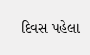દિવસ પહેલા